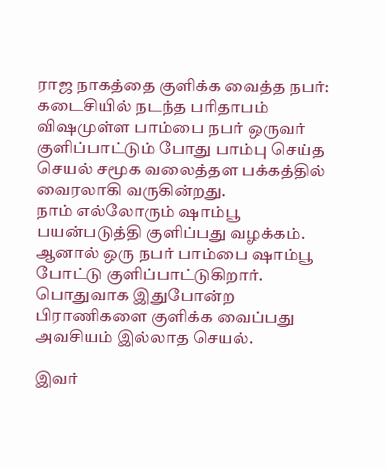ராஜ நாகத்தை குளிக்க வைத்த நபர்: கடைசியில் நடந்த பரிதாபம்
விஷமுள்ள பாம்பை நபர் ஒருவர் குளிப்பாட்டும் போது பாம்பு செய்த செயல் சமூக வலைத்தள பக்கத்தில் வைரலாகி வருகின்றது.
நாம் எல்லோரும் ஷாம்பூ பயன்படுத்தி குளிப்பது வழக்கம். ஆனால் ஒரு நபர் பாம்பை ஷாம்பூ போட்டு குளிப்பாட்டுகிறார். பொதுவாக இதுபோன்ற பிராணிகளை குளிக்க வைப்பது அவசியம் இல்லாத செயல்.

இவர்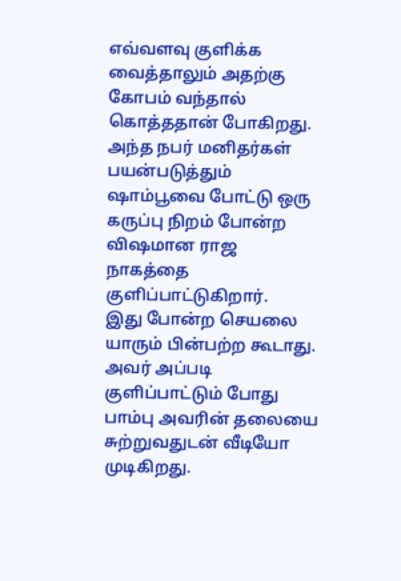எவ்வளவு குளிக்க வைத்தாலும் அதற்கு கோபம் வந்தால் கொத்ததான் போகிறது. அந்த நபர் மனிதர்கள் பயன்படுத்தும் ஷாம்பூவை போட்டு ஒரு கருப்பு நிறம் போன்ற விஷமான ராஜ நாகத்தை குளிப்பாட்டுகிறார்.
இது போன்ற செயலை யாரும் பின்பற்ற கூடாது. அவர் அப்படி குளிப்பாட்டும் போது பாம்பு அவரின் தலையை சுற்றுவதுடன் வீடியோ முடிகிறது.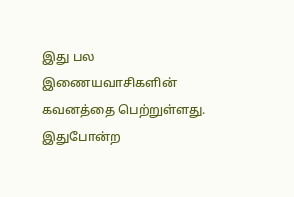இது பல இணையவாசிகளின் கவனத்தை பெற்றுள்ளது. இதுபோன்ற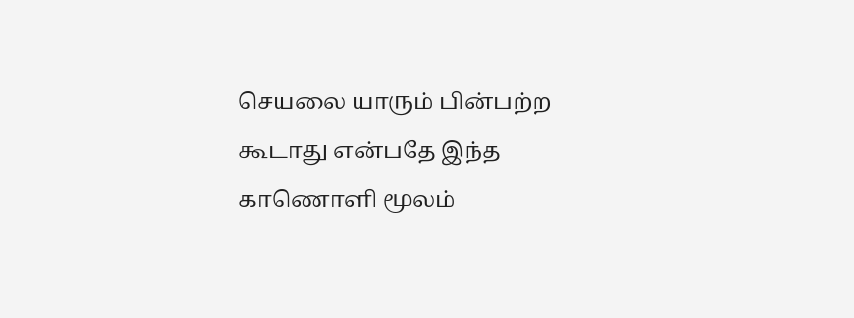செயலை யாரும் பின்பற்ற கூடாது என்பதே இந்த காணொளி மூலம்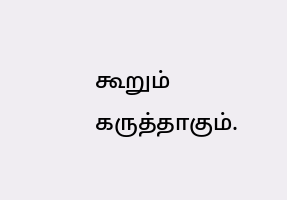கூறும் கருத்தாகும்.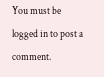You must be logged in to post a comment.